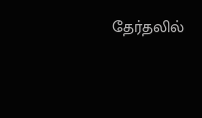தேர்தலில்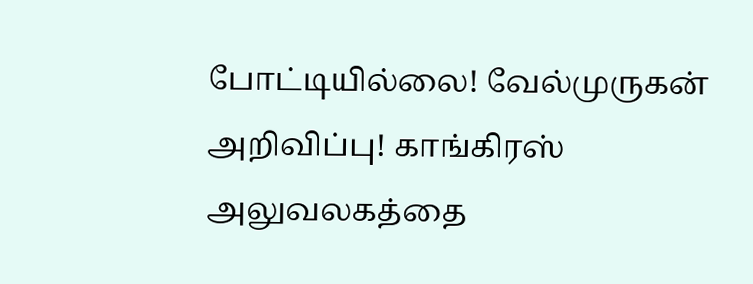போட்டியில்லை! வேல்முருகன் அறிவிப்பு! காங்கிரஸ் அலுவலகத்தை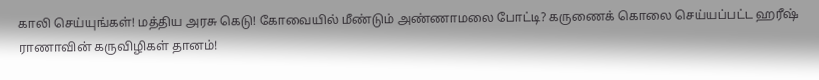காலி செய்யுங்கள்! மத்திய அரசு கெடு! கோவையில் மீண்டும் அண்ணாமலை போட்டி? கருணைக் கொலை செய்யப்பட்ட ஹரீஷ் ராணாவின் கருவிழிகள் தானம்!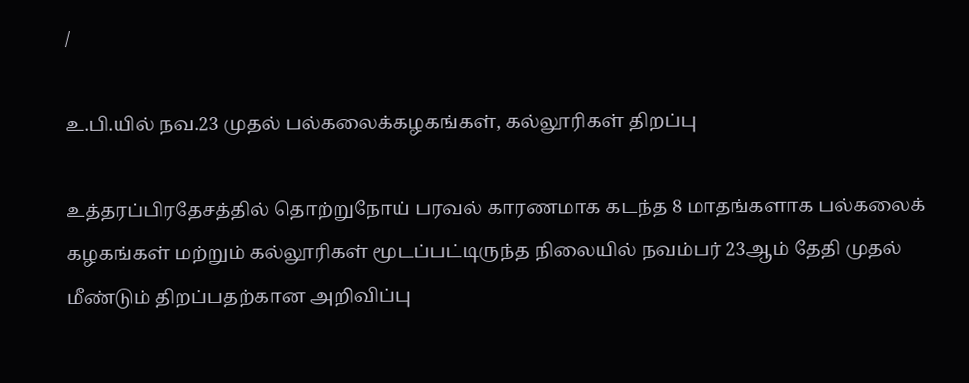/

உ.பி.யில் நவ.23 முதல் பல்கலைக்கழகங்கள், கல்லூரிகள் திறப்பு

உத்தரப்பிரதேசத்தில் தொற்றுநோய் பரவல் காரணமாக கடந்த 8 மாதங்களாக பல்கலைக் கழகங்கள் மற்றும் கல்லூரிகள் மூடப்பட்டிருந்த நிலையில் நவம்பர் 23ஆம் தேதி முதல் மீண்டும் திறப்பதற்கான அறிவிப்பு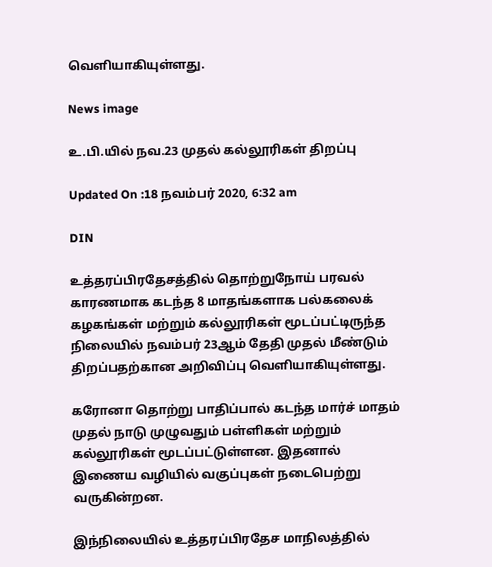வெளியாகியுள்ளது.

News image

உ.பி.யில் நவ.23 முதல் கல்லூரிகள் திறப்பு

Updated On :18 நவம்பர் 2020, 6:32 am

DIN

உத்தரப்பிரதேசத்தில் தொற்றுநோய் பரவல் காரணமாக கடந்த 8 மாதங்களாக பல்கலைக் கழகங்கள் மற்றும் கல்லூரிகள் மூடப்பட்டிருந்த நிலையில் நவம்பர் 23ஆம் தேதி முதல் மீண்டும் திறப்பதற்கான அறிவிப்பு வெளியாகியுள்ளது.

கரோனா தொற்று பாதிப்பால் கடந்த மார்ச் மாதம் முதல் நாடு முழுவதும் பள்ளிகள் மற்றும் கல்லூரிகள் மூடப்பட்டுள்ளன. இதனால் இணைய வழியில் வகுப்புகள் நடைபெற்று வருகின்றன.

இந்நிலையில் உத்தரப்பிரதேச மாநிலத்தில்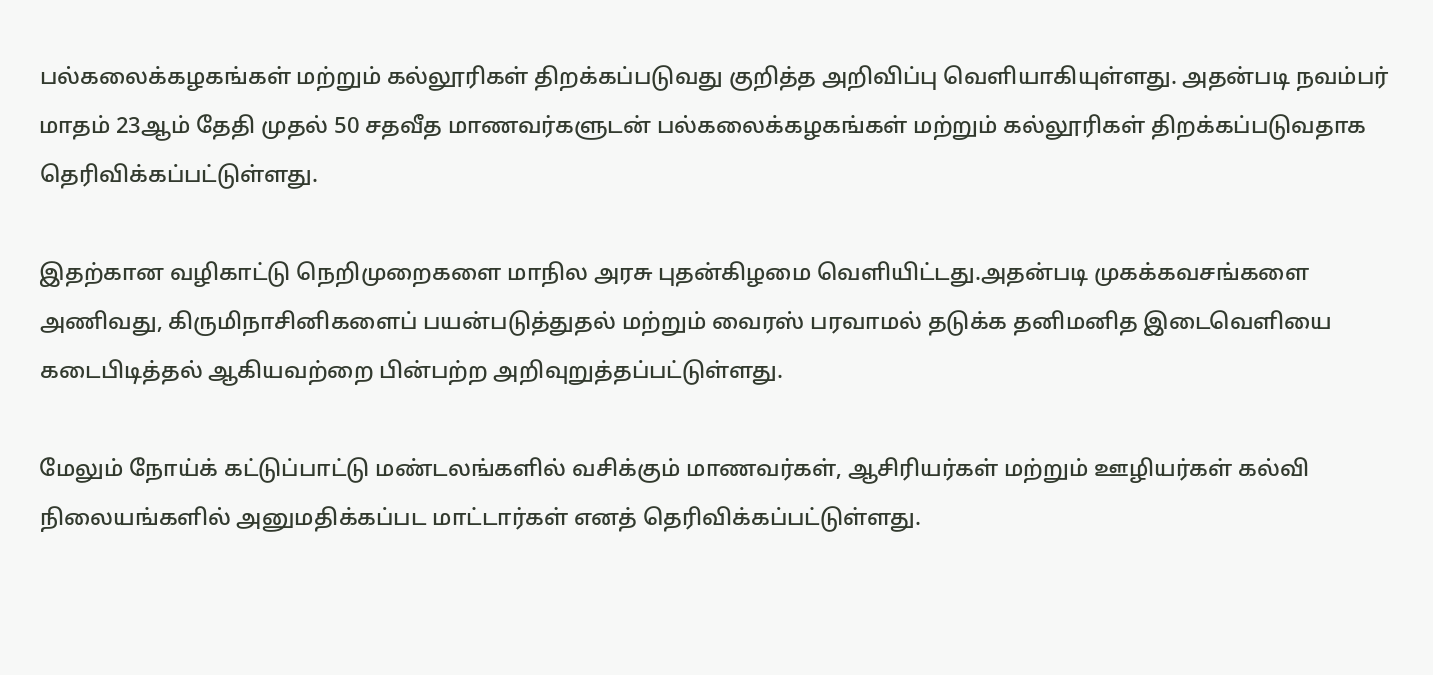பல்கலைக்கழகங்கள் மற்றும் கல்லூரிகள் திறக்கப்படுவது குறித்த அறிவிப்பு வெளியாகியுள்ளது. அதன்படி நவம்பர் மாதம் 23ஆம் தேதி முதல் 50 சதவீத மாணவர்களுடன் பல்கலைக்கழகங்கள் மற்றும் கல்லூரிகள் திறக்கப்படுவதாக தெரிவிக்கப்பட்டுள்ளது.

இதற்கான வழிகாட்டு நெறிமுறைகளை மாநில அரசு புதன்கிழமை வெளியிட்டது.அதன்படி முகக்கவசங்களை அணிவது, கிருமிநாசினிகளைப் பயன்படுத்துதல் மற்றும் வைரஸ் பரவாமல் தடுக்க தனிமனித இடைவெளியை கடைபிடித்தல் ஆகியவற்றை பின்பற்ற அறிவுறுத்தப்பட்டுள்ளது.

மேலும் நோய்க் கட்டுப்பாட்டு மண்டலங்களில் வசிக்கும் மாணவர்கள், ஆசிரியர்கள் மற்றும் ஊழியர்கள் கல்வி நிலையங்களில் அனுமதிக்கப்பட மாட்டார்கள் எனத் தெரிவிக்கப்பட்டுள்ளது.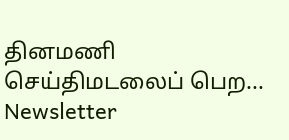தினமணி செய்திமடலைப் பெற... Newsletter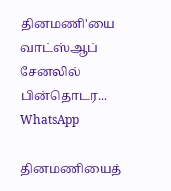தினமணி'யை வாட்ஸ்ஆப் சேனலில் பின்தொடர... WhatsApp

தினமணியைத்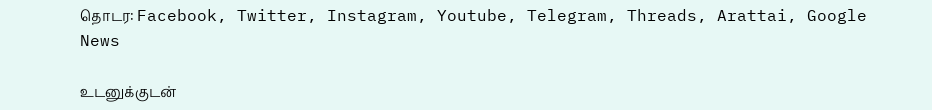தொடர: Facebook, Twitter, Instagram, Youtube, Telegram, Threads, Arattai, Google News

உடனுக்குடன்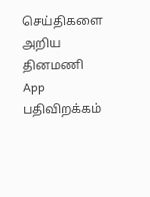செய்திகளை அறிய தினமணி App பதிவிறக்கம்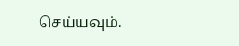செய்யவும்.